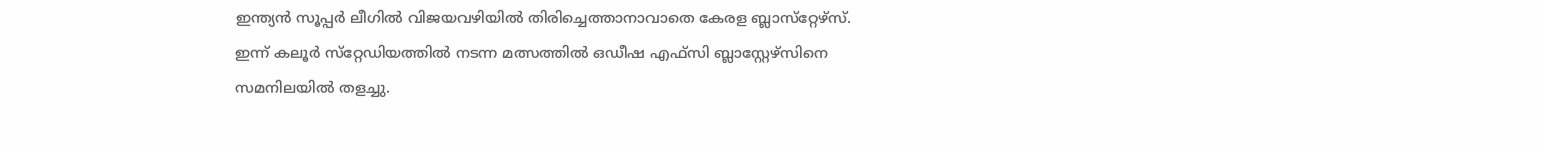ഇന്ത്യന്‍ സൂപ്പര്‍ ലീഗില്‍ വിജയവഴിയില്‍ തിരിച്ചെത്താനാവാതെ കേരള ബ്ലാസ്‌റ്റേഴ്‌സ്. ഇന്ന് കലൂര്‍ സ്‌റ്റേഡിയത്തില്‍ നടന്ന മത്സത്തില്‍ ഒഡീഷ എഫ്‌സി ബ്ലാസ്റ്റേഴ്‌സിനെ സമനിലയില്‍ തളച്ചു.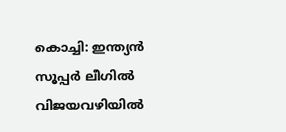കൊച്ചി: ഇന്ത്യന്‍ സൂപ്പര്‍ ലീഗില്‍ വിജയവഴിയില്‍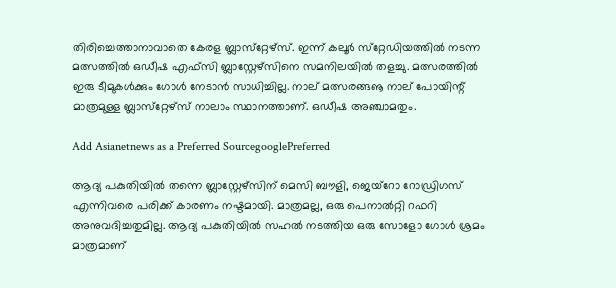തിരിച്ചെത്താനാവാതെ കേരള ബ്ലാസ്‌റ്റേഴ്‌സ്. ഇന്ന് കലൂര്‍ സ്‌റ്റേഡിയത്തില്‍ നടന്ന മത്സത്തില്‍ ഒഡീഷ എഫ്‌സി ബ്ലാസ്റ്റേഴ്‌സിനെ സമനിലയില്‍ തളച്ചു. മത്സരത്തില്‍ ഇരു ടീമുകള്‍ക്കും ഗോള്‍ നേടാന്‍ സാധിച്ചില്ല. നാല് മത്സരങ്ങൡ നാല് പോയിന്റ് മാത്രമുള്ള ബ്ലാസ്‌റ്റേഴ്‌സ് നാലാം സ്ഥാനത്താണ്. ഒഡീഷ അഞ്ചാമതും.

Add Asianetnews as a Preferred SourcegooglePreferred

ആദ്യ പകുതിയില്‍ തന്നെ ബ്ലാസ്റ്റേഴ്‌സിന് മെസി ബൗളി, ജെയ്‌റോ റോഡ്രിഗസ് എന്നിവരെ പരിക്ക് കാരണം നഷ്ടമായി. മാത്രമല്ല, ഒരു പെനാല്‍റ്റി റഫറി അനുവദിച്ചതുമില്ല. ആദ്യ പകുതിയില്‍ സഹല്‍ നടത്തിയ ഒരു സോളോ ഗോള്‍ ശ്രമം മാത്രമാണ്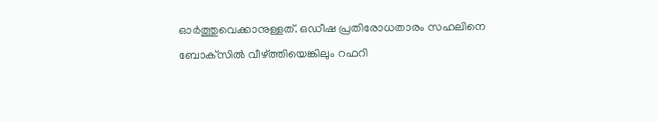ഓര്‍ത്തുവെക്കാനുള്ളത്. ഒഡീഷ പ്രതിരോധതാരം സഹലിനെ ബോക്‌സില്‍ വീഴ്ത്തിയെങ്കിലും റഫറി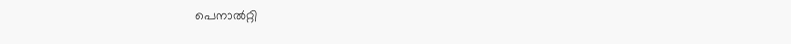പെനാല്‍റ്റി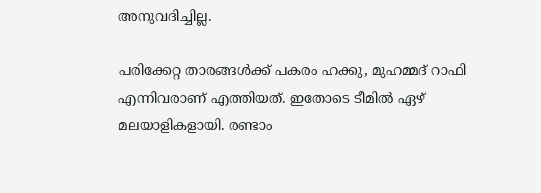അനുവദിച്ചില്ല.

പരിക്കേറ്റ താരങ്ങള്‍ക്ക് പകരം ഹക്കു, മുഹമ്മദ് റാഫി എന്നിവരാണ് എത്തിയത്. ഇതോടെ ടീമില്‍ ഏഴ് മലയാളികളായി. രണ്ടാം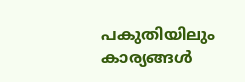പകുതിയിലും കാര്യങ്ങള്‍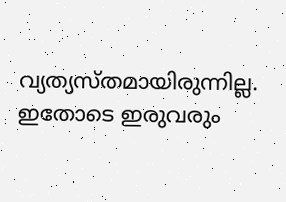വ്യത്യസ്തമായിരുന്നില്ല. ഇതോടെ ഇരുവരും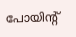പോയിന്റ്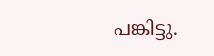പങ്കിട്ടു.